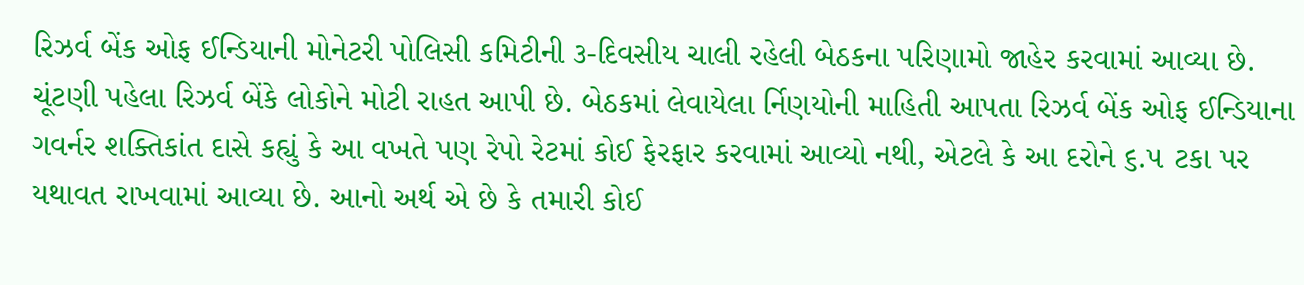રિઝર્વ બેંક ઓફ ઈન્ડિયાની મોનેટરી પોલિસી કમિટીની ૩-દિવસીય ચાલી રહેલી બેઠકના પરિણામો જાહેર કરવામાં આવ્યા છે. ચૂંટણી પહેલા રિઝર્વ બેંકે લોકોને મોટી રાહત આપી છે. બેઠકમાં લેવાયેલા ર્નિણયોની માહિતી આપતા રિઝર્વ બેંક ઓફ ઈન્ડિયાના ગવર્નર શક્તિકાંત દાસે કહ્યું કે આ વખતે પણ રેપો રેટમાં કોઈ ફેરફાર કરવામાં આવ્યો નથી, એટલે કે આ દરોને ૬.૫ ટકા પર યથાવત રાખવામાં આવ્યા છે. આનો અર્થ એ છે કે તમારી કોઈ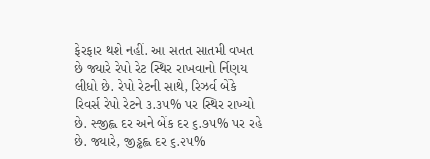ફેરફાર થશે નહીં. આ સતત સાતમી વખત છે જ્યારે રેપો રેટ સ્થિર રાખવાનો ર્નિણય લીધો છે. રેપો રેટની સાથે, રિઝર્વ બેંકે રિવર્સ રેપો રેટને ૩.૩૫% પર સ્થિર રાખ્યો છે. સ્જીહ્લ દર અને બેંક દર ૬.૭૫% પર રહે છે. જ્યારે, જીડ્ઢહ્લ દર ૬.૨૫%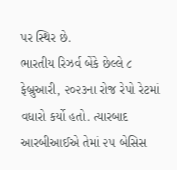પર સ્થિર છે.
ભારતીય રિઝર્વ બેંકે છેલ્લે ૮ ફેબ્રુઆરી, ૨૦૨૩ના રોજ રેપો રેટમાં વધારો કર્યો હતો. ત્યારબાદ આરબીઆઈએ તેમાં ૨૫ બેસિસ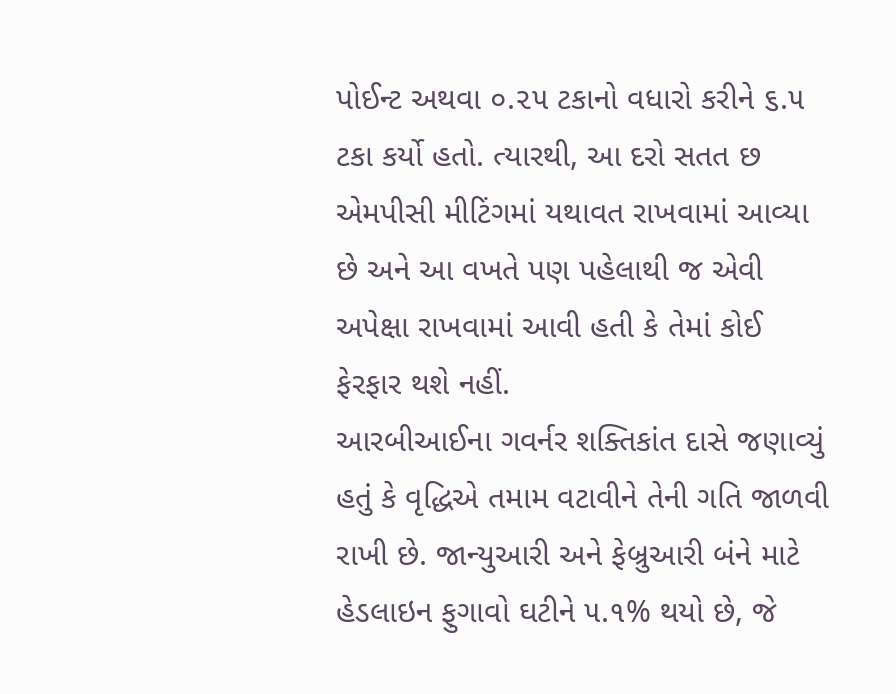પોઈન્ટ અથવા ૦.૨૫ ટકાનો વધારો કરીને ૬.૫ ટકા કર્યો હતો. ત્યારથી, આ દરો સતત છ એમપીસી મીટિંગમાં યથાવત રાખવામાં આવ્યા છે અને આ વખતે પણ પહેલાથી જ એવી અપેક્ષા રાખવામાં આવી હતી કે તેમાં કોઈ ફેરફાર થશે નહીં.
આરબીઆઈના ગવર્નર શક્તિકાંત દાસે જણાવ્યું હતું કે વૃદ્ધિએ તમામ વટાવીને તેની ગતિ જાળવી રાખી છે. જાન્યુઆરી અને ફેબ્રુઆરી બંને માટે હેડલાઇન ફુગાવો ઘટીને ૫.૧% થયો છે, જે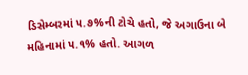ડિસેમ્બરમાં ૫.૭%ની ટોચે હતો, જે અગાઉના બે મહિનામાં ૫.૧% હતો. આગળ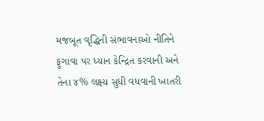મજબૂત વૃદ્ધિની સંભાવનાઓ નીતિને ફુગાવા પર ધ્યાન કેન્દ્રિત કરવાની અને તેના ૪% લક્ષ્ય સુધી વધવાની ખાતરી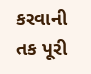કરવાની તક પૂરી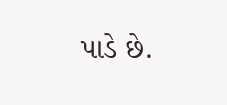પાડે છે.